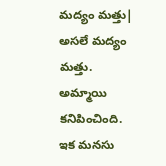మద్యం మత్తు| అసలే మద్యం మత్తు. అమ్మాయి కనిపించింది. ఇక మనసు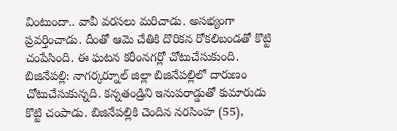వింటుందా.. వావీ వరసలు మరిచాడు. అసభ్యంగా ప్రవర్తించాడు. దీంతో ఆమె చేతికి దొరికన రోకలిబండతో కొట్టి చంపేసింది. ఈ ఘటన కరీంనగర్లో చోటుచేసుకుంది.
బిజినేపల్లి: నాగర్కర్నూల్ జిల్లా బిజినేపల్లిలో దారుణం చోటుచేసుకున్నది. కన్నతండ్రిని ఇనుపరాడ్డుతో కుమారుడు కొట్టి చంపాడు. బిజినేపల్లికి చెందిన నరసింహ (55),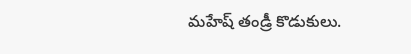మహేష్ తండ్రీ కొడుకులు.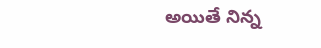అయితే నిన్న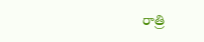రాత్రి